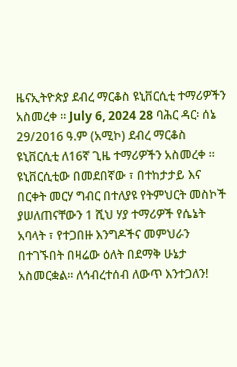ዜናኢትዮጵያ ደብረ ማርቆስ ዩኒቨርሲቲ ተማሪዎችን አስመረቀ ። July 6, 2024 28 ባሕር ዳር፡ ሰኔ 29/2016 ዓ.ም (አሚኮ) ደብረ ማርቆስ ዩኒቨርሲቲ ለ16ኛ ጊዜ ተማሪዎችን አስመረቀ ። ዩኒቨርሲቲው በመደበኛው ፣ በተከታታይ እና በርቀት መርሃ ግብር በተለያዩ የትምህርት መስኮች ያሠለጠናቸውን 1 ሺህ ሃያ ተማሪዎች የሴኔት አባላት ፣ የተጋበዙ እንግዶችና መምህራን በተገኙበት በዛሬው ዕለት በደማቅ ሁኔታ አስመርቋል። ለኅብረተሰብ ለውጥ እንተጋለን!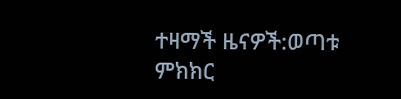ተዛማች ዜናዎች:ወጣቱ ምክክር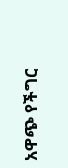አዋጭ የችግር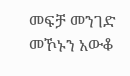መፍቻ መንገድ መኾኑን አውቆ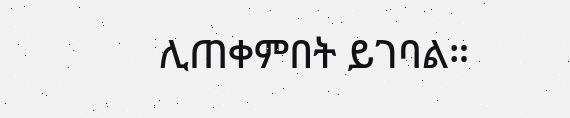ሊጠቀምበት ይገባል።